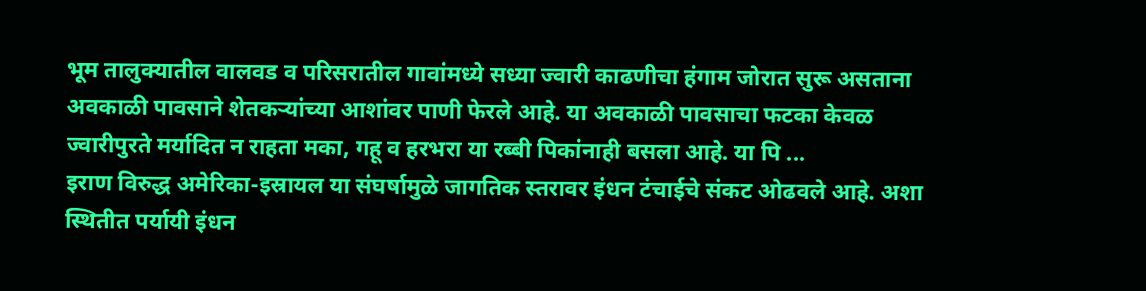भूम तालुक्यातील वालवड व परिसरातील गावांमध्ये सध्या ज्वारी काढणीचा हंगाम जोरात सुरू असताना अवकाळी पावसाने शेतकऱ्यांच्या आशांवर पाणी फेरले आहे. या अवकाळी पावसाचा फटका केवळ ज्वारीपुरते मर्यादित न राहता मका, गहू व हरभरा या रब्बी पिकांनाही बसला आहे. या पि ...
इराण विरुद्ध अमेरिका-इस्रायल या संघर्षामुळे जागतिक स्तरावर इंधन टंचाईचे संकट ओढवले आहे. अशा स्थितीत पर्यायी इंधन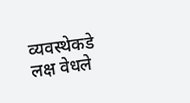व्यवस्थेकडे लक्ष वेधले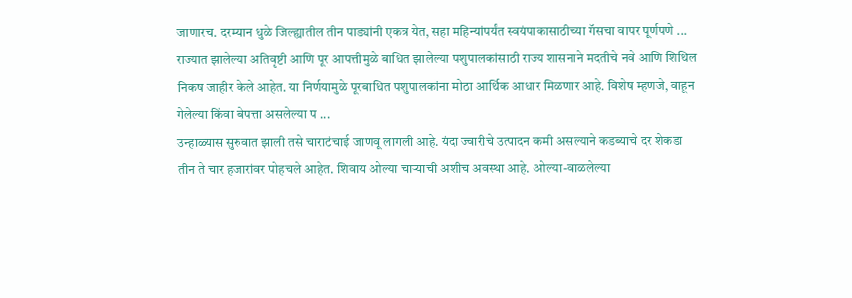जाणारच. दरम्यान धुळे जिल्ह्यातील तीन पाड्यांनी एकत्र येत, सहा महिन्यांपर्यंत स्वयंपाकासाठीच्या गॅसचा वापर पूर्णपणे ...
राज्यात झालेल्या अतिवृष्टी आणि पूर आपत्तीमुळे बाधित झालेल्या पशुपालकांसाठी राज्य शासनाने मदतीचे नवे आणि शिथिल निकष जाहीर केले आहेत. या निर्णयामुळे पूरबाधित पशुपालकांना मोठा आर्थिक आधार मिळणार आहे. विशेष म्हणजे, वाहून गेलेल्या किंवा बेपत्ता असलेल्या प ...
उन्हाळ्यास सुरुवात झाली तसे चाराटंचाई जाणवू लागली आहे. यंदा ज्वारीचे उत्पादन कमी असल्याने कडब्याचे दर शेकडा तीन ते चार हजारांवर पोहचले आहेत. शिवाय ओल्या चाऱ्याची अशीच अवस्था आहे. ओल्या-वाळलेल्या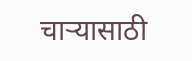चाऱ्यासाठी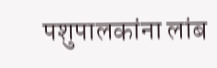पशुपालकांना लांब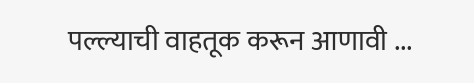पल्ल्याची वाहतूक करून आणावी ...